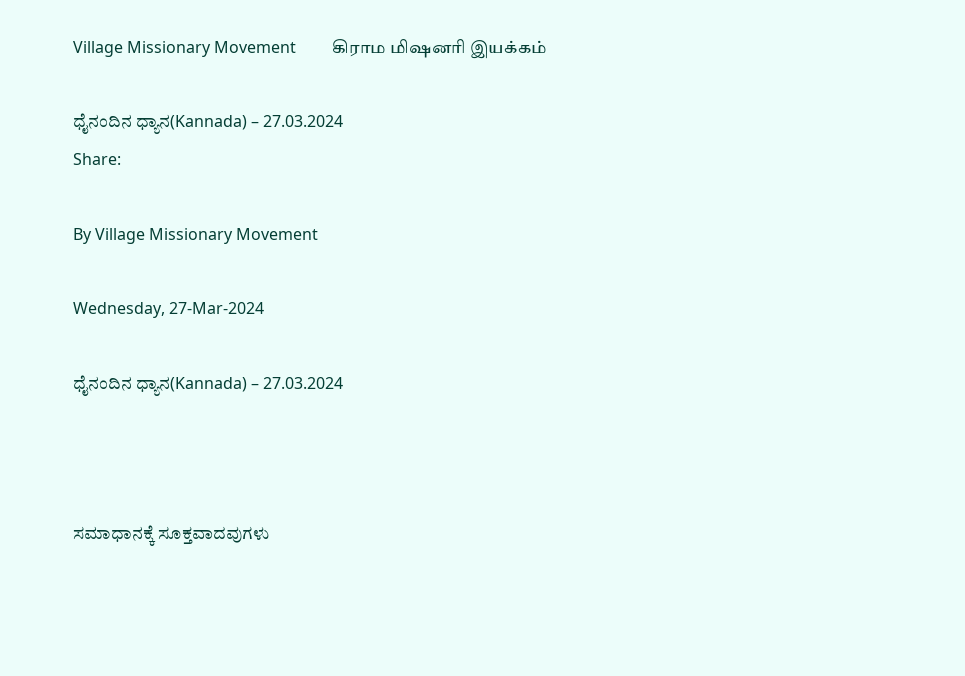Village Missionary Movement         கிராம மிஷனரி இயக்கம்

ಧೈನಂದಿನ ಧ್ಯಾನ(Kannada) – 27.03.2024
Share:

By Village Missionary Movement

Wednesday, 27-Mar-2024

ಧೈನಂದಿನ ಧ್ಯಾನ(Kannada) – 27.03.2024



ಸಮಾಧಾನಕ್ಕೆ ಸೂಕ್ತವಾದವುಗಳು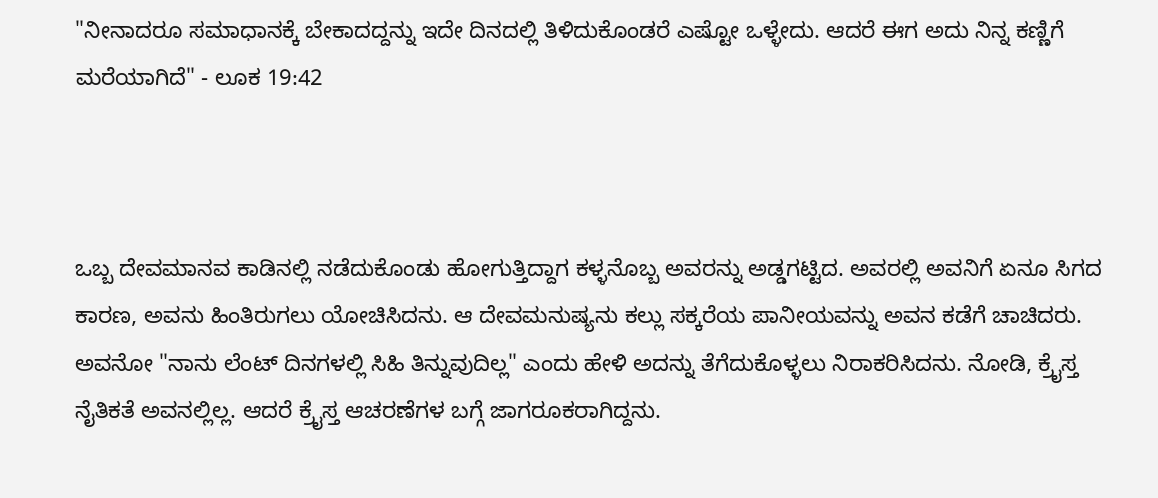"ನೀನಾದರೂ ಸಮಾಧಾನಕ್ಕೆ ಬೇಕಾದದ್ದನ್ನು ಇದೇ ದಿನದಲ್ಲಿ ತಿಳಿದುಕೊಂಡರೆ ಎಷ್ಟೋ ಒಳ್ಳೇದು. ಆದರೆ ಈಗ ಅದು ನಿನ್ನ ಕಣ್ಣಿಗೆ ಮರೆಯಾಗಿದೆ" - ಲೂಕ 19:42



ಒಬ್ಬ ದೇವಮಾನವ ಕಾಡಿನಲ್ಲಿ ನಡೆದುಕೊಂಡು ಹೋಗುತ್ತಿದ್ದಾಗ ಕಳ್ಳನೊಬ್ಬ ಅವರನ್ನು ಅಡ್ಡಗಟ್ಟಿದ. ಅವರಲ್ಲಿ ಅವನಿಗೆ ಏನೂ ಸಿಗದ ಕಾರಣ, ಅವನು ಹಿಂತಿರುಗಲು ಯೋಚಿಸಿದನು. ಆ ದೇವಮನುಷ್ಯನು ಕಲ್ಲು ಸಕ್ಕರೆಯ ಪಾನೀಯವನ್ನು ಅವನ ಕಡೆಗೆ ಚಾಚಿದರು. ಅವನೋ "ನಾನು ಲೆಂಟ್ ದಿನಗಳಲ್ಲಿ ಸಿಹಿ ತಿನ್ನುವುದಿಲ್ಲ" ಎಂದು ಹೇಳಿ ಅದನ್ನು ತೆಗೆದುಕೊಳ್ಳಲು ನಿರಾಕರಿಸಿದನು. ನೋಡಿ, ಕ್ರೈಸ್ತ ನೈತಿಕತೆ ಅವನಲ್ಲಿಲ್ಲ. ಆದರೆ ಕ್ರೈಸ್ತ ಆಚರಣೆಗಳ ಬಗ್ಗೆ ಜಾಗರೂಕರಾಗಿದ್ದನು.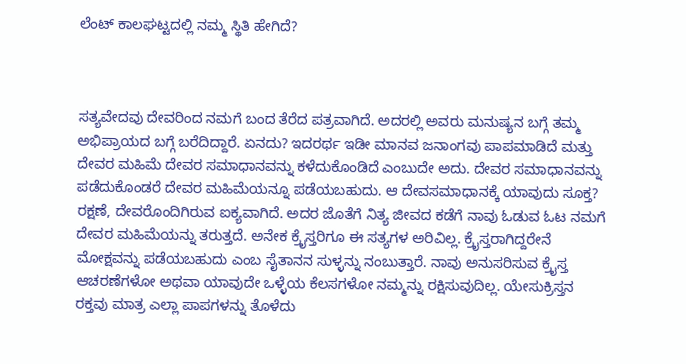ಲೆಂಟ್ ಕಾಲಘಟ್ಟದಲ್ಲಿ ನಮ್ಮ ಸ್ಥಿತಿ ಹೇಗಿದೆ?



ಸತ್ಯವೇದವು ದೇವರಿಂದ ನಮಗೆ ಬಂದ ತೆರೆದ ಪತ್ರವಾಗಿದೆ. ಅದರಲ್ಲಿ ಅವರು ಮನುಷ್ಯನ ಬಗ್ಗೆ ತಮ್ಮ ಅಭಿಪ್ರಾಯದ ಬಗ್ಗೆ ಬರೆದಿದ್ದಾರೆ. ಏನದು? ಇದರರ್ಥ ಇಡೀ ಮಾನವ ಜನಾಂಗವು ಪಾಪಮಾಡಿದೆ ಮತ್ತು ದೇವರ ಮಹಿಮೆ ದೇವರ ಸಮಾಧಾನವನ್ನು ಕಳೆದುಕೊಂಡಿದೆ ಎಂಬುದೇ ಅದು. ದೇವರ ಸಮಾಧಾನವನ್ನು ಪಡೆದುಕೊಂಡರೆ ದೇವರ ಮಹಿಮೆಯನ್ನೂ ಪಡೆಯಬಹುದು. ಆ ದೇವಸಮಾಧಾನಕ್ಕೆ ಯಾವುದು ಸೂಕ್ತ? ರಕ್ಷಣೆ, ದೇವರೊಂದಿಗಿರುವ ಐಕ್ಯವಾಗಿದೆ. ಅದರ ಜೊತೆಗೆ ನಿತ್ಯ ಜೀವದ ಕಡೆಗೆ ನಾವು ಓಡುವ ಓಟ ನಮಗೆ ದೇವರ ಮಹಿಮೆಯನ್ನು ತರುತ್ತದೆ. ಅನೇಕ ಕ್ರೈಸ್ತರಿಗೂ ಈ ಸತ್ಯಗಳ ಅರಿವಿಲ್ಲ. ಕ್ರೈಸ್ತರಾಗಿದ್ದರೇನೆ ಮೋಕ್ಷವನ್ನು ಪಡೆಯಬಹುದು ಎಂಬ ಸೈತಾನನ ಸುಳ್ಳನ್ನು ನಂಬುತ್ತಾರೆ. ನಾವು ಅನುಸರಿಸುವ ಕ್ರೈಸ್ತ ಆಚರಣೆಗಳೋ ಅಥವಾ ಯಾವುದೇ ಒಳ್ಳೆಯ ಕೆಲಸಗಳೋ ನಮ್ಮನ್ನು ರಕ್ಷಿಸುವುದಿಲ್ಲ. ಯೇಸುಕ್ರಿಸ್ತನ ರಕ್ತವು ಮಾತ್ರ ಎಲ್ಲಾ ಪಾಪಗಳನ್ನು ತೊಳೆದು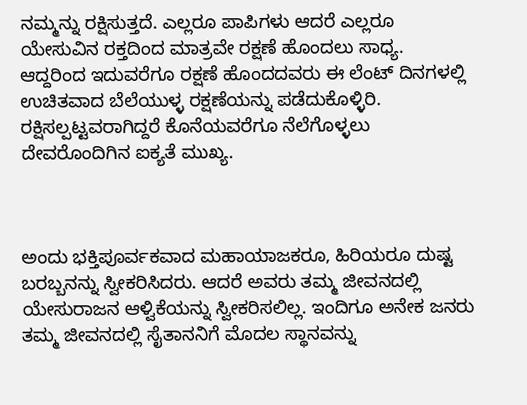ನಮ್ಮನ್ನು ರಕ್ಷಿಸುತ್ತದೆ. ಎಲ್ಲರೂ ಪಾಪಿಗಳು ಆದರೆ ಎಲ್ಲರೂ ಯೇಸುವಿನ ರಕ್ತದಿಂದ ಮಾತ್ರವೇ ರಕ್ಷಣೆ ಹೊಂದಲು ಸಾಧ್ಯ. ಆದ್ದರಿಂದ ಇದುವರೆಗೂ ರಕ್ಷಣೆ ಹೊಂದದವರು ಈ ಲೆಂಟ್ ದಿನಗಳಲ್ಲಿ ಉಚಿತವಾದ ಬೆಲೆಯುಳ್ಳ ರಕ್ಷಣೆಯನ್ನು ಪಡೆದುಕೊಳ್ಳಿರಿ. ರಕ್ಷಿಸಲ್ಪಟ್ಟವರಾಗಿದ್ದರೆ ಕೊನೆಯವರೆಗೂ ನೆಲೆಗೊಳ್ಳಲು ದೇವರೊಂದಿಗಿನ ಐಕ್ಯತೆ ಮುಖ್ಯ.



ಅಂದು ಭಕ್ತಿಪೂರ್ವಕವಾದ ಮಹಾಯಾಜಕರೂ, ಹಿರಿಯರೂ ದುಷ್ಟ ಬರಬ್ಬನನ್ನು ಸ್ವೀಕರಿಸಿದರು. ಆದರೆ ಅವರು ತಮ್ಮ ಜೀವನದಲ್ಲಿ ಯೇಸುರಾಜನ ಆಳ್ವಿಕೆಯನ್ನು ಸ್ವೀಕರಿಸಲಿಲ್ಲ. ಇಂದಿಗೂ ಅನೇಕ ಜನರು ತಮ್ಮ ಜೀವನದಲ್ಲಿ ಸೈತಾನನಿಗೆ ಮೊದಲ ಸ್ಥಾನವನ್ನು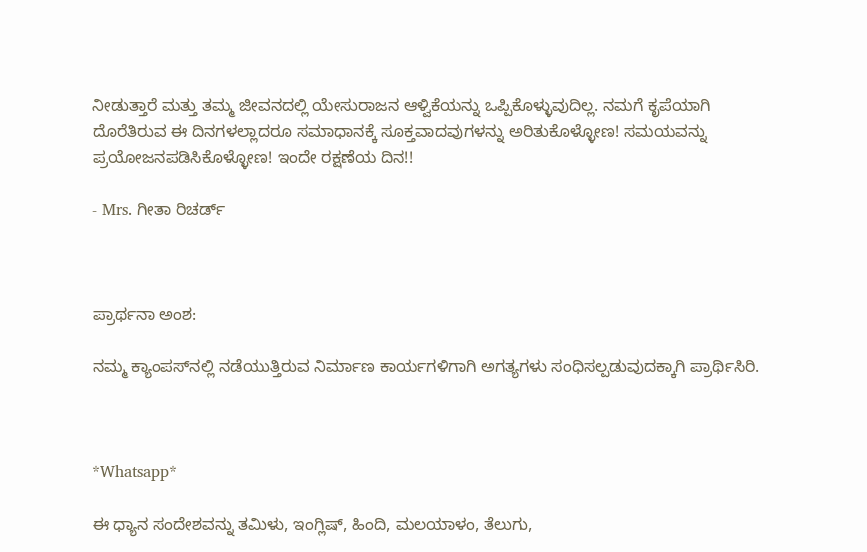ನೀಡುತ್ತಾರೆ ಮತ್ತು ತಮ್ಮ ಜೀವನದಲ್ಲಿ ಯೇಸುರಾಜನ ಆಳ್ವಿಕೆಯನ್ನು ಒಪ್ಪಿಕೊಳ್ಳುವುದಿಲ್ಲ. ನಮಗೆ ಕೃಪೆಯಾಗಿ ದೊರೆತಿರುವ ಈ ದಿನಗಳಲ್ಲಾದರೂ ಸಮಾಧಾನಕ್ಕೆ ಸೂಕ್ತವಾದವುಗಳನ್ನು ಅರಿತುಕೊಳ್ಳೋಣ! ಸಮಯವನ್ನು ಪ್ರಯೋಜನಪಡಿಸಿಕೊಳ್ಳೋಣ! ಇಂದೇ ರಕ್ಷಣೆಯ ದಿನ!!

- Mrs. ಗೀತಾ ರಿಚರ್ಡ್



ಪ್ರಾರ್ಥನಾ ಅಂಶ:

ನಮ್ಮ ಕ್ಯಾಂಪಸ್‌ನಲ್ಲಿ ನಡೆಯುತ್ತಿರುವ ನಿರ್ಮಾಣ ಕಾರ್ಯಗಳಿಗಾಗಿ ಅಗತ್ಯಗಳು ಸಂಧಿಸಲ್ಪಡುವುದಕ್ಕಾಗಿ ಪ್ರಾರ್ಥಿಸಿರಿ.



*Whatsapp*

ಈ ಧ್ಯಾನ ಸಂದೇಶವನ್ನು ತಮಿಳು, ಇಂಗ್ಲಿಷ್, ಹಿಂದಿ, ಮಲಯಾಳಂ, ತೆಲುಗು,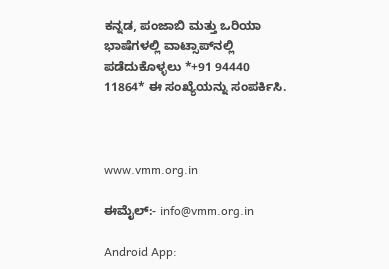ಕನ್ನಡ, ಪಂಜಾಬಿ ಮತ್ತು ಒರಿಯಾ ಭಾಷೆಗಳಲ್ಲಿ ವಾಟ್ಸಾಪ್‌ನಲ್ಲಿ ಪಡೆದುಕೊಳ್ಳಲು *+91 94440 11864* ಈ ಸಂಖ್ಯೆಯನ್ನು ಸಂಪರ್ಕಿಸಿ.



www.vmm.org.in

ಈಮೈಲ್:- info@vmm.org.in

Android App: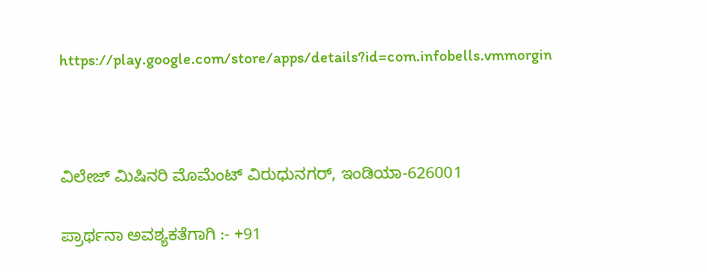https://play.google.com/store/apps/details?id=com.infobells.vmmorgin



ವಿಲೇಜ್ ಮಿಷಿನರಿ ಮೊಮೆಂಟ್ ವಿರುಧುನಗರ್, ಇಂಡಿಯಾ-626001

ಪ್ರಾರ್ಥನಾ ಅವಶ್ಯಕತೆಗಾಗಿ :- +91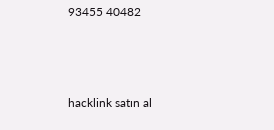93455 40482



hacklink satın al